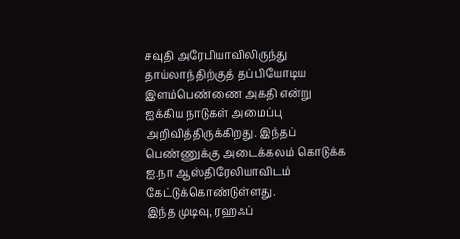சவுதி அரேபியாவிலிருந்து தாய்லாந்திற்குத் தப்பியோடிய இளம்பெண்ணை அகதி என்று ஐக்கிய நாடுகள் அமைப்பு அறிவித்திருக்கிறது. இந்தப் பெண்ணுக்கு அடைக்கலம் கொடுக்க ஐ.நா ஆஸ்திரேலியாவிடம் கேட்டுக்கொண்டுள்ளது.
இந்த முடிவு, ரஹஃப்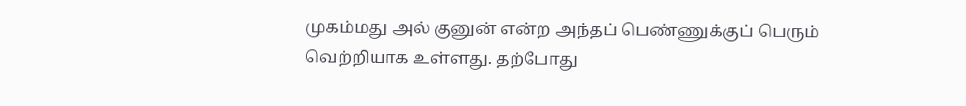முகம்மது அல் குனுன் என்ற அந்தப் பெண்ணுக்குப் பெரும் வெற்றியாக உள்ளது. தற்போது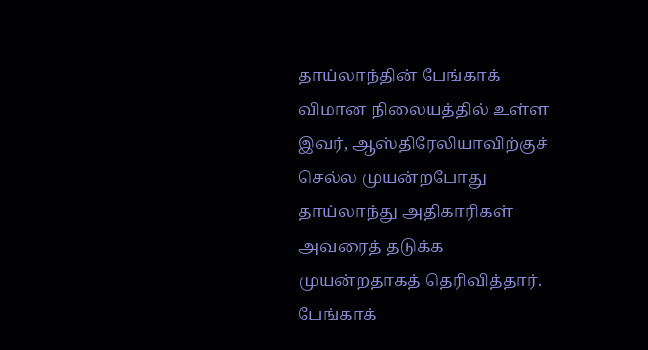தாய்லாந்தின் பேங்காக் விமான நிலையத்தில் உள்ள இவர், ஆஸ்திரேலியாவிற்குச் செல்ல முயன்றபோது தாய்லாந்து அதிகாரிகள் அவரைத் தடுக்க முயன்றதாகத் தெரிவித்தார்.
பேங்காக்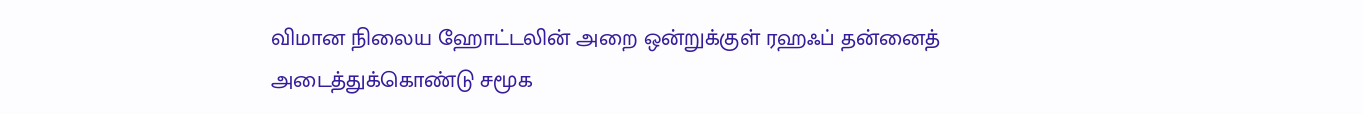விமான நிலைய ஹோட்டலின் அறை ஒன்றுக்குள் ரஹஃப் தன்னைத் அடைத்துக்கொண்டு சமூக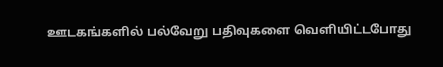ஊடகங்களில் பல்வேறு பதிவுகளை வெளியிட்டபோது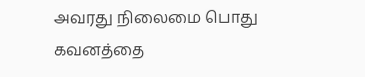அவரது நிலைமை பொது கவனத்தை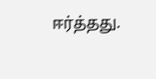ஈர்த்தது.